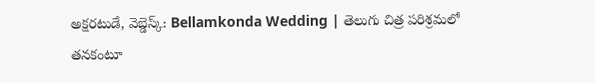అక్షరటుడే, వెబ్డెస్క్: Bellamkonda Wedding | తెలుగు చిత్ర పరిశ్రమలో తనకంటూ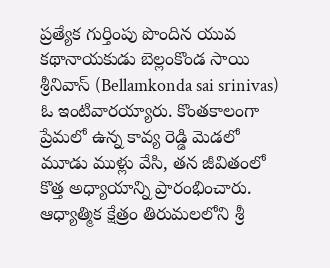ప్రత్యేక గుర్తింపు పొందిన యువ కథానాయకుడు బెల్లంకొండ సాయి శ్రీనివాస్ (Bellamkonda sai srinivas) ఓ ఇంటివారయ్యారు. కొంతకాలంగా ప్రేమలో ఉన్న కావ్య రెడ్డి మెడలో మూడు ముళ్లు వేసి, తన జీవితంలో కొత్త అధ్యాయాన్ని ప్రారంభించారు.
ఆధ్యాత్మిక క్షేత్రం తిరుమలలోని శ్రీ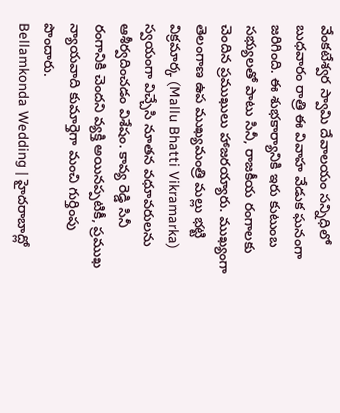వేంకటేశ్వర స్వామి దేవాలయం సన్నిధిలో బుధవారం రాత్రి ఈ వివాహ వేడుక ఘనంగా జరిగింది. ఈ శుభకార్యానికి ఇరు కుటుంబ సభ్యులతో పాటు సినీ, రాజకీయ రంగాలకు చెందిన ప్రముఖులు హాజరయ్యారు. ముఖ్యంగా తెలంగాణ ఉప ముఖ్యమంత్రి మల్లు భట్టి విక్రమార్క (Mallu Bhatti Vikramarka) స్వయంగా విచ్చేసి నూతన వధూవరులను ఆశీర్వదించడం విశేషం. కావ్య రెడ్డి సినీ రంగానికి చెందని వ్యక్తి అయినప్పటికీ, ప్రముఖ న్యాయవాది కుమార్తెగా మంచి గుర్తింపు పొందారు.
Bellamkonda Wedding | హైదరాబాద్లో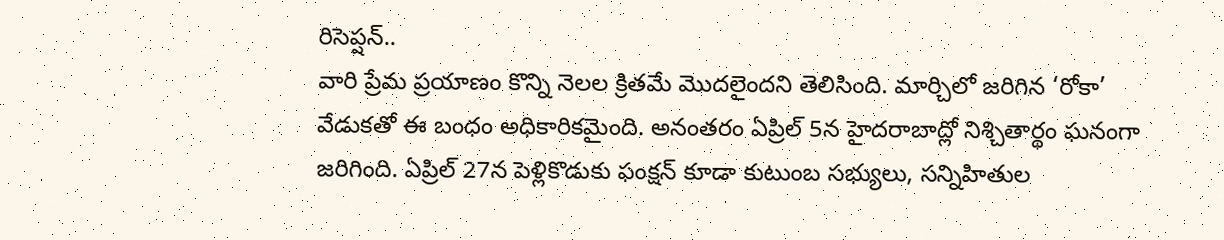రిసెప్షన్..
వారి ప్రేమ ప్రయాణం కొన్ని నెలల క్రితమే మొదలైందని తెలిసింది. మార్చిలో జరిగిన ‘రోకా’ వేడుకతో ఈ బంధం అధికారికమైంది. అనంతరం ఏప్రిల్ 5న హైదరాబాద్లో నిశ్చితార్థం ఘనంగా జరిగింది. ఏప్రిల్ 27న పెళ్లికొడుకు ఫంక్షన్ కూడా కుటుంబ సభ్యులు, సన్నిహితుల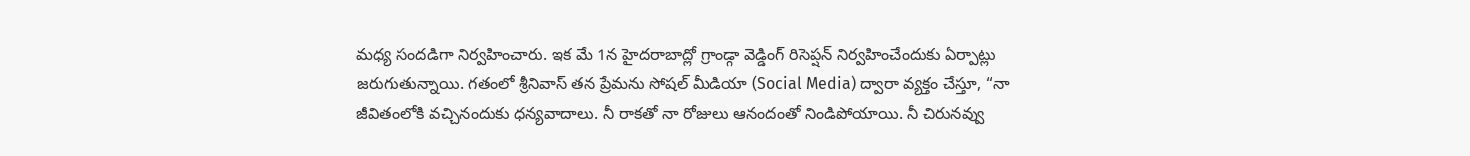మధ్య సందడిగా నిర్వహించారు. ఇక మే 1న హైదరాబాద్లో గ్రాండ్గా వెడ్డింగ్ రిసెప్షన్ నిర్వహించేందుకు ఏర్పాట్లు జరుగుతున్నాయి. గతంలో శ్రీనివాస్ తన ప్రేమను సోషల్ మీడియా (Social Media) ద్వారా వ్యక్తం చేస్తూ, “నా జీవితంలోకి వచ్చినందుకు ధన్యవాదాలు. నీ రాకతో నా రోజులు ఆనందంతో నిండిపోయాయి. నీ చిరునవ్వు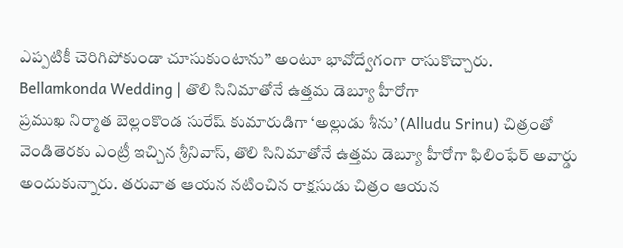ఎప్పటికీ చెరిగిపోకుండా చూసుకుంటాను” అంటూ భావోద్వేగంగా రాసుకొచ్చారు.
Bellamkonda Wedding | తొలి సినిమాతోనే ఉత్తమ డెబ్యూ హీరోగా
ప్రముఖ నిర్మాత బెల్లంకొండ సురేష్ కుమారుడిగా ‘అల్లుడు శీను’ (Alludu Srinu) చిత్రంతో వెండితెరకు ఎంట్రీ ఇచ్చిన శ్రీనివాస్, తొలి సినిమాతోనే ఉత్తమ డెబ్యూ హీరోగా ఫిలింఫేర్ అవార్డు అందుకున్నారు. తరువాత ఆయన నటించిన రాక్షసుడు చిత్రం ఆయన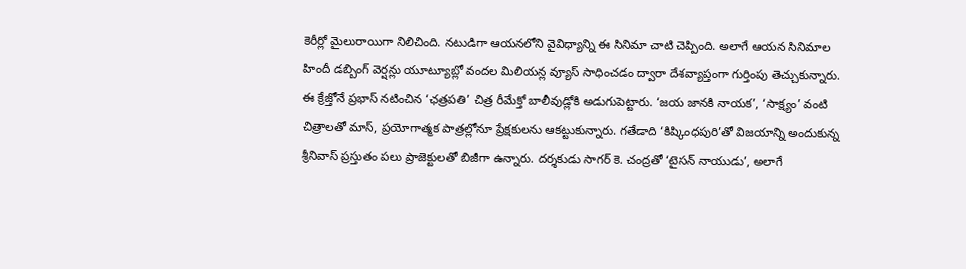కెరీర్లో మైలురాయిగా నిలిచింది. నటుడిగా ఆయనలోని వైవిధ్యాన్ని ఈ సినిమా చాటి చెప్పింది. అలాగే ఆయన సినిమాల హిందీ డబ్బింగ్ వెర్షన్లు యూట్యూబ్లో వందల మిలియన్ల వ్యూస్ సాధించడం ద్వారా దేశవ్యాప్తంగా గుర్తింపు తెచ్చుకున్నారు. ఈ క్రేజ్తోనే ప్రభాస్ నటించిన ‘ఛత్రపతి’ చిత్ర రీమేక్తో బాలీవుడ్లోకి అడుగుపెట్టారు. ‘జయ జానకి నాయక’, ‘సాక్ష్యం’ వంటి చిత్రాలతో మాస్, ప్రయోగాత్మక పాత్రల్లోనూ ప్రేక్షకులను ఆకట్టుకున్నారు. గతేడాది ‘కిష్కింధపురి’తో విజయాన్ని అందుకున్న శ్రీనివాస్ ప్రస్తుతం పలు ప్రాజెక్టులతో బిజీగా ఉన్నారు. దర్శకుడు సాగర్ కె. చంద్రతో ‘టైసన్ నాయుడు’, అలాగే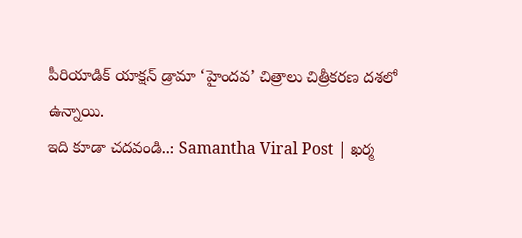పీరియాడిక్ యాక్షన్ డ్రామా ‘హైందవ’ చిత్రాలు చిత్రీకరణ దశలో ఉన్నాయి.
ఇది కూడా చదవండి..: Samantha Viral Post | ఖర్మ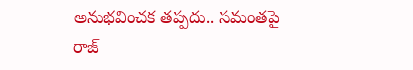అనుభవించక తప్పదు.. సమంతపై రాజ్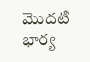మొదటి భార్య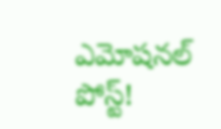ఎమోషనల్ పోస్ట్!